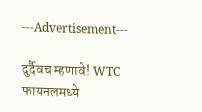---Advertisement---

दुर्दैवच म्हणावे! WTC फायनलमध्ये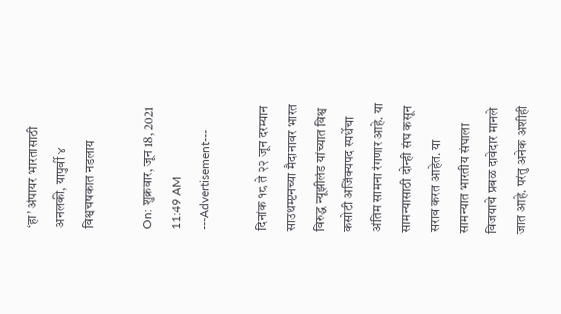‘हा’ अंपायर भारतासाठी अनलकी, यापुर्वी ४ विश्वचषकात नडलाय

On: शुक्रवार, जून 18, 2021 11:49 AM
---Advertisement---

दिनांक १८ ते २२ जून दरम्यान साउथम्प्टनच्या मैदानावर भारत विरुद्ध न्यूझीलंड यांच्यात विश्व कसोटी अजिंक्यपद स्पर्धेचा अंतिम सामना रंगणार आहे. या सामन्यासाठी दोन्ही संघ कसून सराव करत आहेत. या सामन्यात भारतीय संघाला विजयाचे प्रबळ दावेदार मानले जात आहे. परंतु अनेक अशीही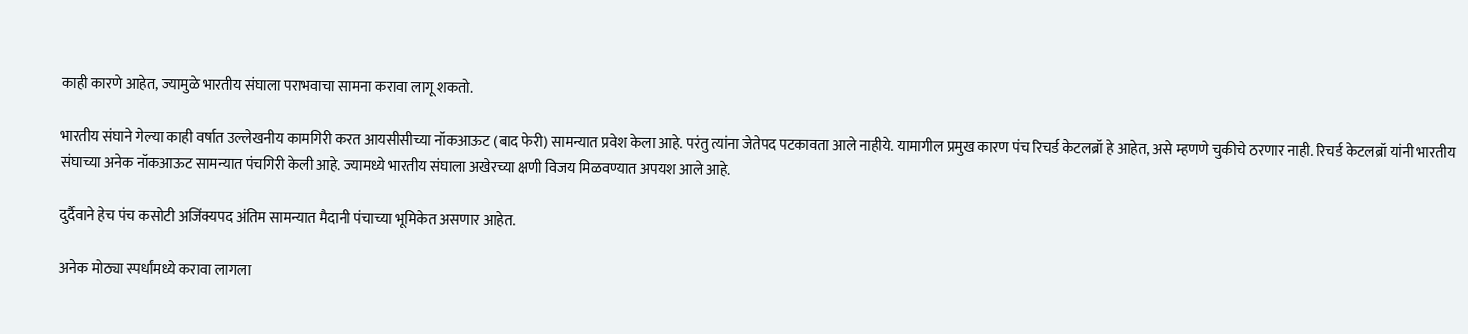काही कारणे आहेत, ज्यामुळे भारतीय संघाला पराभवाचा सामना करावा लागू शकतो.

भारतीय संघाने गेल्या काही वर्षात उल्लेखनीय कामगिरी करत आयसीसीच्या नॉकआऊट (बाद फेरी) सामन्यात प्रवेश केला आहे. परंतु त्यांना जेतेपद पटकावता आले नाहीये. यामागील प्रमुख कारण पंच रिचर्ड केटलब्रॉ हे आहेत, असे म्हणणे चुकीचे ठरणार नाही. रिचर्ड केटलब्रॉ यांनी भारतीय संघाच्या अनेक नॉकआऊट सामन्यात पंचगिरी केली आहे. ज्यामध्ये भारतीय संघाला अखेरच्या क्षणी विजय मिळवण्यात अपयश आले आहे.

दुर्दैवाने हेच पंच कसोटी अजिंक्यपद अंतिम सामन्यात मैदानी पंचाच्या भूमिकेत असणार आहेत.

अनेक मोठ्या स्पर्धांमध्ये करावा लागला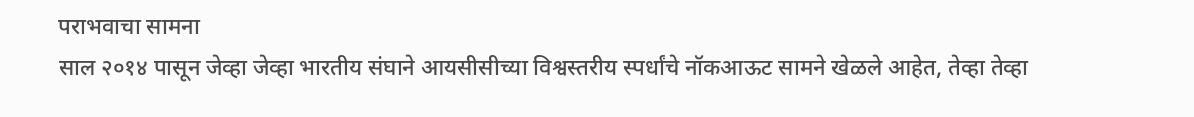पराभवाचा सामना
साल २०१४ पासून जेव्हा जेव्हा भारतीय संघाने आयसीसीच्या विश्वस्तरीय स्पर्धांचे नॉकआऊट सामने खेळले आहेत, तेव्हा तेव्हा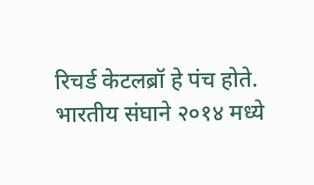रिचर्ड केटलब्रॉ हे पंच होते. भारतीय संघाने २०१४ मध्ये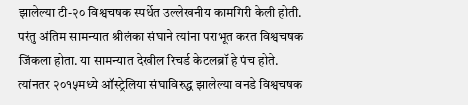झालेल्या टी-२० विश्वचषक स्पर्धेत उल्लेखनीय कामगिरी केली होती. परंतु अंतिम सामन्यात श्रीलंका संघाने त्यांना पराभूत करत विश्वचषक जिंकला होता. या सामन्यात देखील रिचर्ड केटलब्रॉ हे पंच होते. त्यांनतर २०१५मध्ये ऑस्ट्रेलिया संघाविरुद्ध झालेल्या वनडे विश्वचषक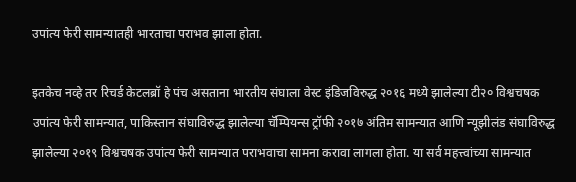उपांत्य फेरी सामन्यातही भारताचा पराभव झाला होता.

इतकेच नव्हे तर रिचर्ड केटलब्रॉ हे पंच असताना भारतीय संघाला वेस्ट इंडिजविरुद्ध २०१६ मध्ये झालेल्या टी२० विश्वचषक उपांत्य फेरी सामन्यात, पाकिस्तान संघाविरुद्ध झालेल्या चॅम्पियन्स ट्रॉफी २०१७ अंतिम सामन्यात आणि न्यूझीलंड संघाविरुद्ध झालेल्या २०१९ विश्वचषक उपांत्य फेरी सामन्यात पराभवाचा सामना करावा लागला होता. या सर्व महत्त्वांच्या सामन्यात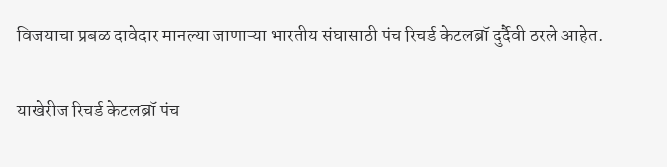विजयाचा प्रबळ दावेदार मानल्या जाणाऱ्या भारतीय संघासाठी पंच रिचर्ड केटलब्रॉ दुर्दैवी ठरले आहेत.

याखेरीज रिचर्ड केटलब्रॉ पंच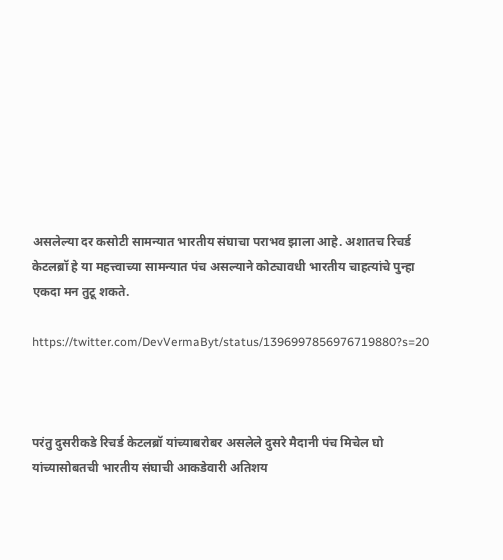असलेल्या दर कसोटी सामन्यात भारतीय संघाचा पराभव झाला आहे. अशातच रिचर्ड केटलब्रॉ हे या महत्त्वाच्या सामन्यात पंच असल्याने कोट्यावधी भारतीय चाहत्यांचे पुन्हा एकदा मन तुटू शकते.

https://twitter.com/DevVermaByt/status/1396997856976719880?s=20



परंतु दुसरीकडे रिचर्ड केटलब्रॉ यांच्याबरोबर असलेले दुसरे मैदानी पंच मिचेल घो यांच्यासोबतची भारतीय संघाची आकडेवारी अतिशय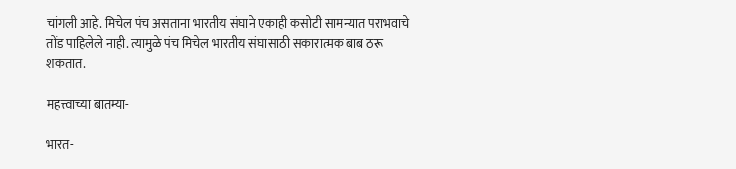चांगली आहे. मिचेल पंच असताना भारतीय संघाने एकाही कसोटी सामन्यात पराभवाचे तोंड पाहिलेले नाही. त्यामुळे पंच मिचेल भारतीय संघासाठी सकारात्मक बाब ठरू शकतात.

महत्त्वाच्या बातम्या-

भारत-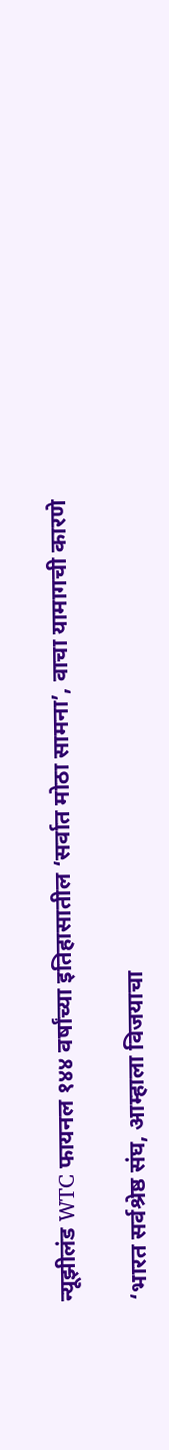न्यूझीलंड WTC फायनल १४४ वर्षांच्या इतिहासातील ‘सर्वात मोठा सामना’, वाचा यामागची कारणे

‘भारत सर्वश्रेष्ठ संघ, आम्हाला विजयाचा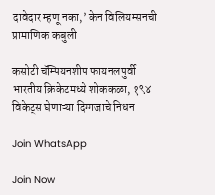दावेदार म्हणू नका,’ केन विलियम्सनची प्रामाणिक कबुली

कसोटी चॅम्पियनशीप फायनलपुर्वी भारतीय क्रिकेटमध्ये शोककळा, १९४ विकेट्स घेणाऱ्या दिग्गजाचे निधन

Join WhatsApp

Join Now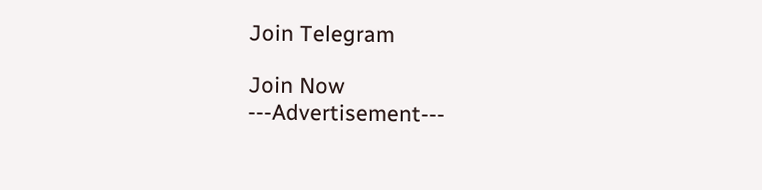Join Telegram

Join Now
---Advertisement---